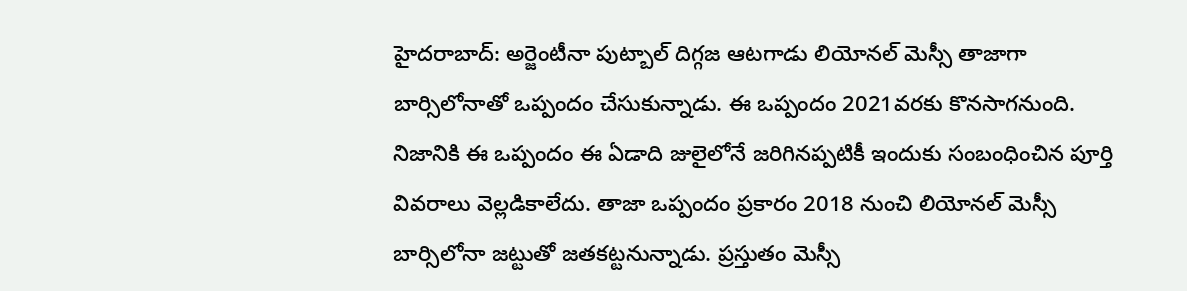హైదరాబాద్: అర్జెంటీనా పుట్బాల్ దిగ్గజ ఆటగాడు లియోనల్ మెస్సీ తాజాగా బార్సిలోనాతో ఒప్పందం చేసుకున్నాడు. ఈ ఒప్పందం 2021వరకు కొనసాగనుంది. నిజానికి ఈ ఒప్పందం ఈ ఏడాది జులైలోనే జరిగినప్పటికీ ఇందుకు సంబంధించిన పూర్తి వివరాలు వెల్లడికాలేదు. తాజా ఒప్పందం ప్రకారం 2018 నుంచి లియోనల్ మెస్సీ బార్సిలోనా జట్టుతో జతకట్టనున్నాడు. ప్రస్తుతం మెస్సీ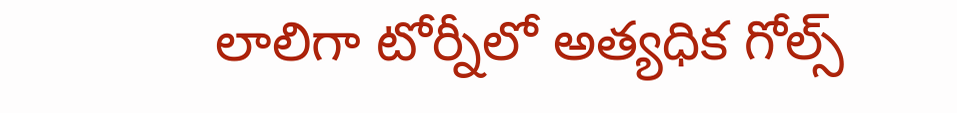లాలిగా టోర్నీలో అత్యధిక గోల్స్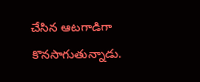చేసిన ఆటగాడిగా కొనసాగుతున్నాడు.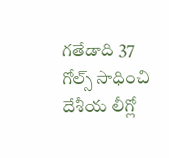గతేడాది 37 గోల్స్ సాధించి దేశీయ లీగ్లో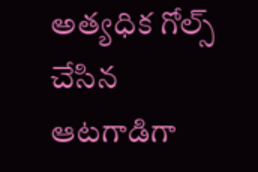అత్యధిక గోల్స్ చేసిన ఆటగాడిగా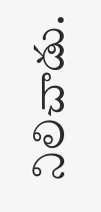నిలిచాడు.